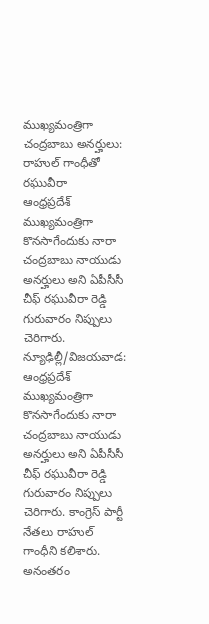ముఖ్యమంత్రిగా చంద్రబాబు అనర్హులు: రాహుల్ గాంధీతో రఘువీరా
ఆంధ్రప్రదేశ్ ముఖ్యమంత్రిగా కొనసాగేందుకు నారా చంద్రబాబు నాయుడు అనర్హులు అని ఏపీసీసీ చీఫ్ రఘువీరా రెడ్డి గురువారం నిప్పులు చెరిగారు.
న్యూఢిల్లీ/విజయవాడ: ఆంధ్రప్రదేశ్ ముఖ్యమంత్రిగా కొనసాగేందుకు నారా చంద్రబాబు నాయుడు అనర్హులు అని ఏపీసీసీ చీఫ్ రఘువీరా రెడ్డి గురువారం నిప్పులు చెరిగారు. కాంగ్రెస్ పార్టీ నేతలు రాహుల్ గాంధీని కలిశారు.
అనంతరం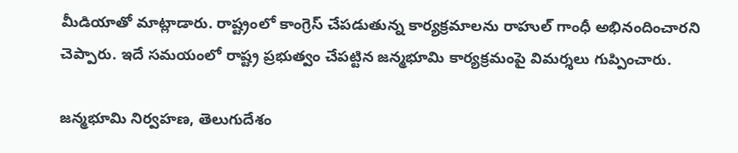మీడియాతో మాట్లాడారు. రాష్ట్రంలో కాంగ్రెస్ చేపడుతున్న కార్యక్రమాలను రాహుల్ గాంధీ అభినందించారని చెప్పారు. ఇదే సమయంలో రాష్ట్ర ప్రభుత్వం చేపట్టిన జన్మభూమి కార్యక్రమంపై విమర్శలు గుప్పించారు.

జన్మభూమి నిర్వహణ, తెలుగుదేశం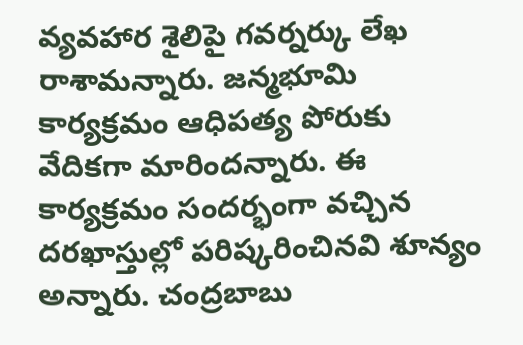వ్యవహార శైలిపై గవర్నర్కు లేఖ రాశామన్నారు. జన్మభూమి కార్యక్రమం ఆధిపత్య పోరుకు వేదికగా మారిందన్నారు. ఈ కార్యక్రమం సందర్భంగా వచ్చిన దరఖాస్తుల్లో పరిష్కరించినవి శూన్యం అన్నారు. చంద్రబాబు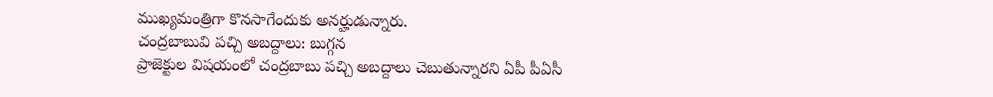ముఖ్యమంత్రిగా కొనసాగేందుకు అనర్హుడున్నారు.
చంద్రబాబువి పచ్చి అబద్దాలు: బుగ్గన
ప్రాజెక్టుల విషయంలో చంద్రబాబు పచ్చి అబద్దాలు చెబుతున్నారని ఏపీ పీఏసీ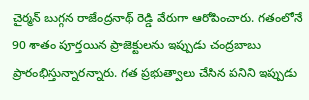చైర్మన్ బుగ్గన రాజేంద్రనాథ్ రెడ్డి వేరుగా ఆరోపించారు. గతంలోనే 90 శాతం పూర్తయిన ప్రాజెక్టులను ఇప్పుడు చంద్రబాబు ప్రారంభిస్తున్నారన్నారు. గత ప్రభుత్వాలు చేసిన పనిని ఇప్పుడు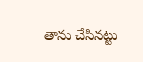తాను చేసినట్టు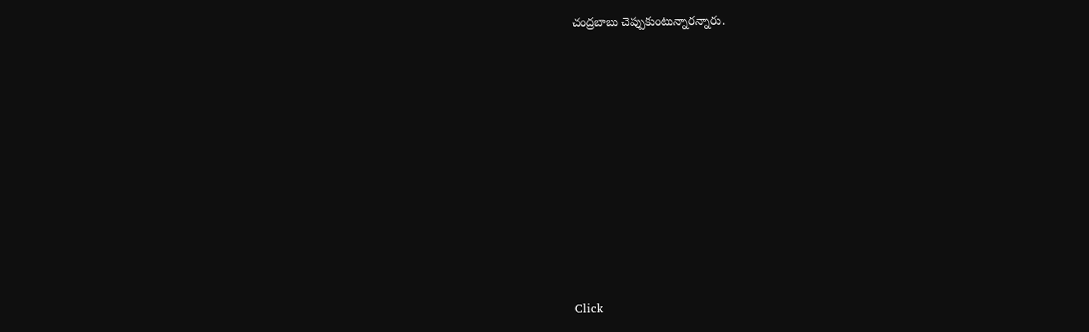చంద్రబాబు చెప్పుకుంటున్నారన్నారు.












Click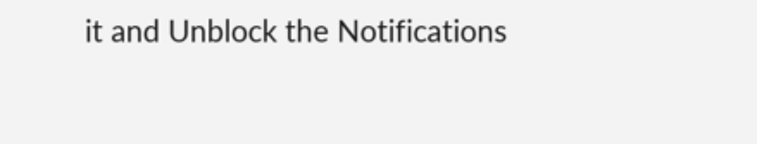it and Unblock the Notifications